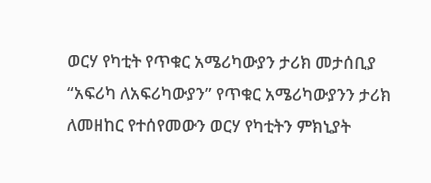ወርሃ የካቲት የጥቁር አሜሪካውያን ታሪክ መታሰቢያ
“አፍሪካ ለአፍሪካውያን” የጥቁር አሜሪካውያንን ታሪክ ለመዘከር የተሰየመውን ወርሃ የካቲትን ምክኒያት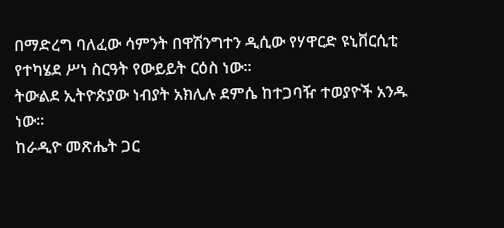በማድረግ ባለፈው ሳምንት በዋሽንግተን ዲሲው የሃዋርድ ዩኒቨርሲቲ የተካሄደ ሥነ ስርዓት የውይይት ርዕስ ነው።
ትውልደ ኢትዮጵያው ነብያት አክሊሉ ደምሴ ከተጋባዥ ተወያዮች አንዱ ነው።
ከራዲዮ መጽሔት ጋር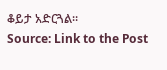ቆይታ አድርጓል።
Source: Link to the Post